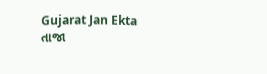Gujarat Jan Ekta
તાજા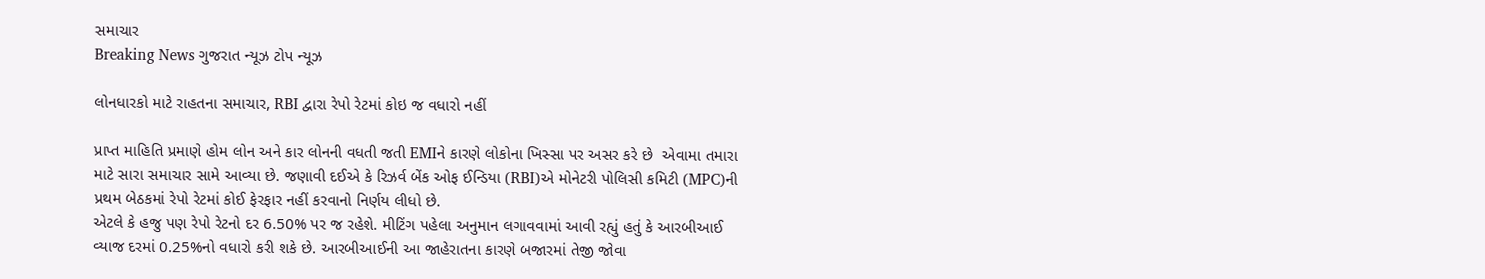સમાચાર
Breaking News ગુજરાત ન્યૂઝ ટોપ ન્યૂઝ

લોનધારકો માટે રાહતના સમાચાર, RBI દ્વારા રેપો રેટમાં કોઇ જ વધારો નહીં

પ્રાપ્ત માહિતિ પ્રમાણે હોમ લોન અને કાર લોનની વધતી જતી EMIને કારણે લોકોના ખિસ્સા પર અસર કરે છે  એવામા તમારા માટે સારા સમાચાર સામે આવ્યા છે. જણાવી દઈએ કે રિઝર્વ બેંક ઓફ ઈન્ડિયા (RBI)એ મોનેટરી પોલિસી કમિટી (MPC)ની પ્રથમ બેઠકમાં રેપો રેટમાં કોઈ ફેરફાર નહીં કરવાનો નિર્ણય લીધો છે.
એટલે કે હજુ પણ રેપો રેટનો દર 6.50% પર જ રહેશે. મીટિંગ પહેલા અનુમાન લગાવવામાં આવી રહ્યું હતું કે આરબીઆઈ વ્યાજ દરમાં 0.25%નો વધારો કરી શકે છે. આરબીઆઈની આ જાહેરાતના કારણે બજારમાં તેજી જોવા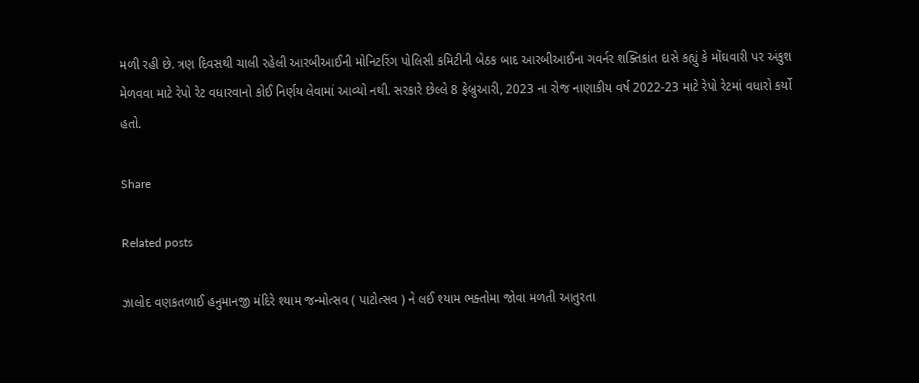મળી રહી છે. ત્રણ દિવસથી ચાલી રહેલી આરબીઆઈની મોનિટરિંગ પોલિસી કમિટીની બેઠક બાદ આરબીઆઈના ગવર્નર શક્તિકાંત દાસે કહ્યું કે મોંઘવારી પર અંકુશ મેળવવા માટે રેપો રેટ વધારવાનો કોઈ નિર્ણય લેવામાં આવ્યો નથી. સરકારે છેલ્લે 8 ફેબ્રુઆરી, 2023 ના રોજ નાણાકીય વર્ષ 2022-23 માટે રેપો રેટમાં વધારો કર્યો હતો.

Share

Related posts

ઝાલોદ વણકતળાઈ હનુમાનજી મંદિરે શ્યામ જન્મોત્સવ ( પાટોત્સવ ) ને લઈ શ્યામ ભક્તોમા જોવા મળતી આતુરતા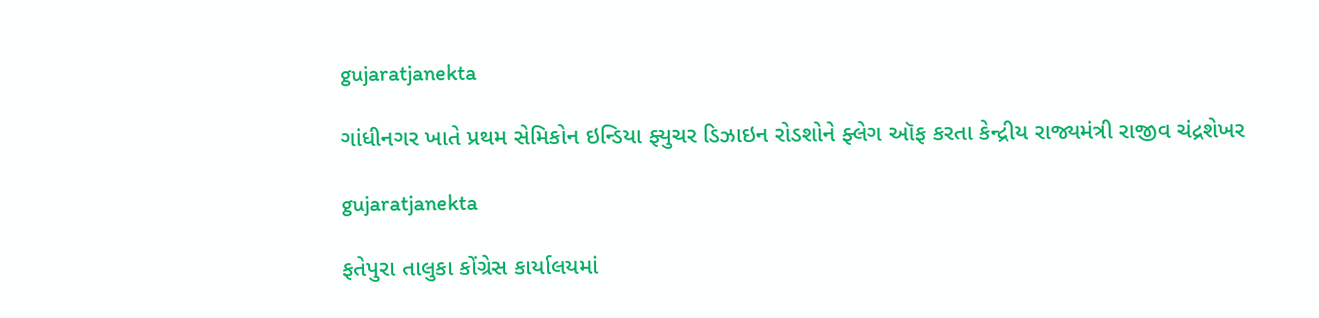gujaratjanekta

ગાંધીનગર ખાતે પ્રથમ સેમિકોન ઇન્ડિયા ફ્યુચર ડિઝાઇન રોડશોને ફ્લેગ ઑફ કરતા કેન્દ્રીય રાજ્યમંત્રી રાજીવ ચંદ્રશેખર

gujaratjanekta

ફતેપુરા તાલુકા કોંગ્રેસ કાર્યાલયમાં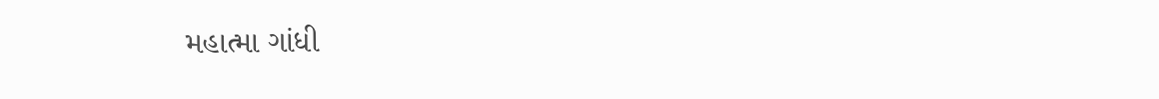મહાત્મા ગાંધી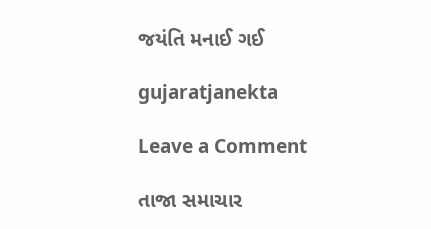જયંતિ મનાઈ ગઈ

gujaratjanekta

Leave a Comment

તાજા સમાચાર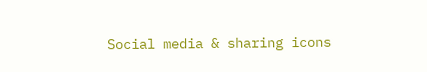Social media & sharing icons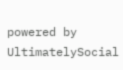powered by UltimatelySocial